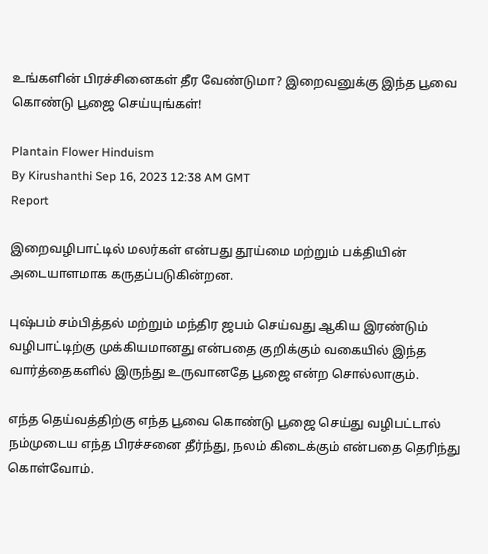உங்களின் பிரச்சினைகள் தீர வேண்டுமா? இறைவனுக்கு இந்த பூவை கொண்டு பூஜை செய்யுங்கள்!

Plantain Flower Hinduism
By Kirushanthi Sep 16, 2023 12:38 AM GMT
Report

இறைவழிபாட்டில் மலர்கள் என்பது தூய்மை மற்றும் பக்தியின் அடையாளமாக கருதப்படுகின்றன.

புஷ்பம் சம்பித்தல் மற்றும் மந்திர ஜபம் செய்வது ஆகிய இரண்டும் வழிபாட்டிற்கு முக்கியமானது என்பதை குறிக்கும் வகையில் இந்த வார்த்தைகளில் இருந்து உருவானதே பூஜை என்ற சொல்லாகும்.

எந்த தெய்வத்திற்கு எந்த பூவை கொண்டு பூஜை செய்து வழிபட்டால் நம்முடைய எந்த பிரச்சனை தீர்ந்து, நலம் கிடைக்கும் என்பதை தெரிந்து கொள்வோம்.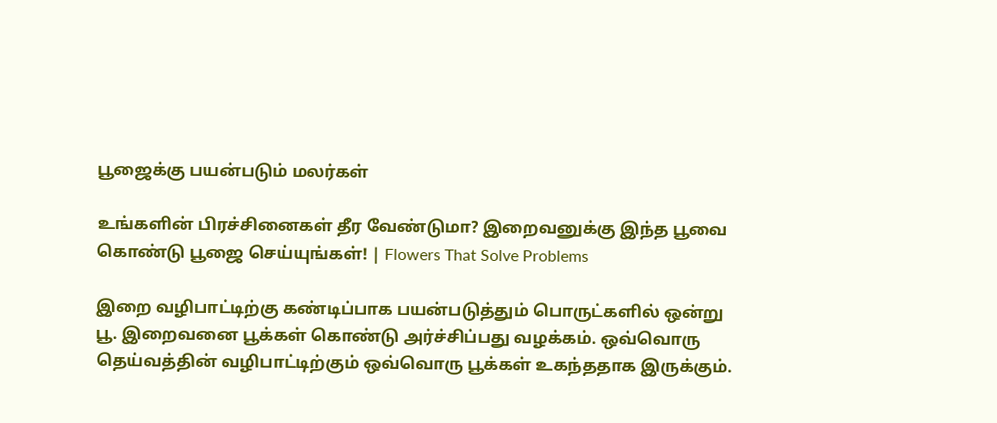பூஜைக்கு பயன்படும் மலர்கள்

உங்களின் பிரச்சினைகள் தீர வேண்டுமா? இறைவனுக்கு இந்த பூவை கொண்டு பூஜை செய்யுங்கள்! | Flowers That Solve Problems

இறை வழிபாட்டிற்கு கண்டிப்பாக பயன்படுத்தும் பொருட்களில் ஒன்று பூ. இறைவனை பூக்கள் கொண்டு அர்ச்சிப்பது வழக்கம். ஒவ்வொரு தெய்வத்தின் வழிபாட்டிற்கும் ஒவ்வொரு பூக்கள் உகந்ததாக இருக்கும்.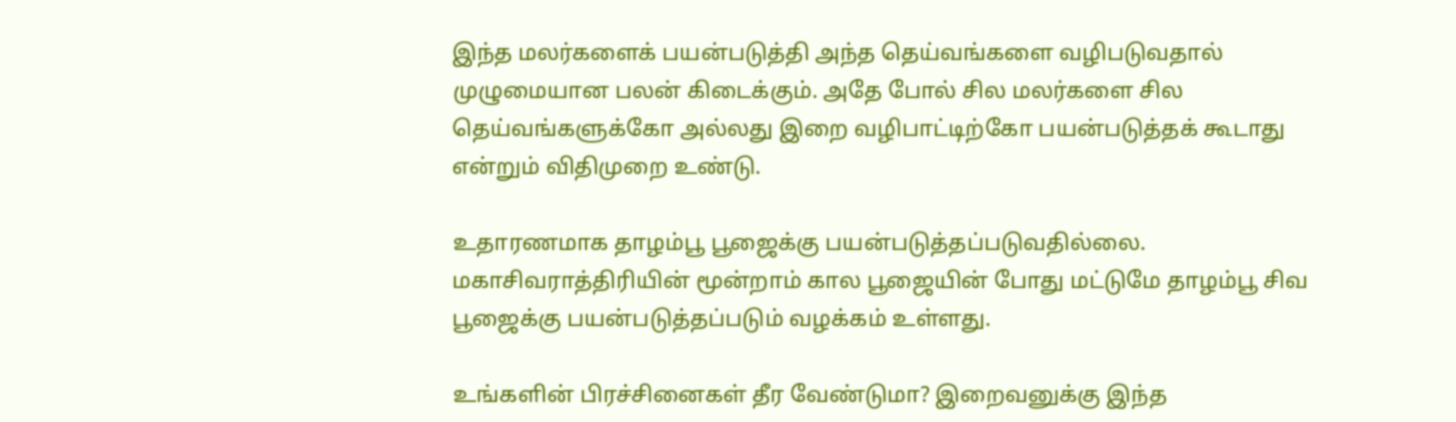இந்த மலர்களைக் பயன்படுத்தி அந்த தெய்வங்களை வழிபடுவதால் முழுமையான பலன் கிடைக்கும். அதே போல் சில மலர்களை சில தெய்வங்களுக்கோ அல்லது இறை வழிபாட்டிற்கோ பயன்படுத்தக் கூடாது என்றும் விதிமுறை உண்டு.

உதாரணமாக தாழம்பூ பூஜைக்கு பயன்படுத்தப்படுவதில்லை. மகாசிவராத்திரியின் மூன்றாம் கால பூஜையின் போது மட்டுமே தாழம்பூ சிவ பூஜைக்கு பயன்படுத்தப்படும் வழக்கம் உள்ளது.

உங்களின் பிரச்சினைகள் தீர வேண்டுமா? இறைவனுக்கு இந்த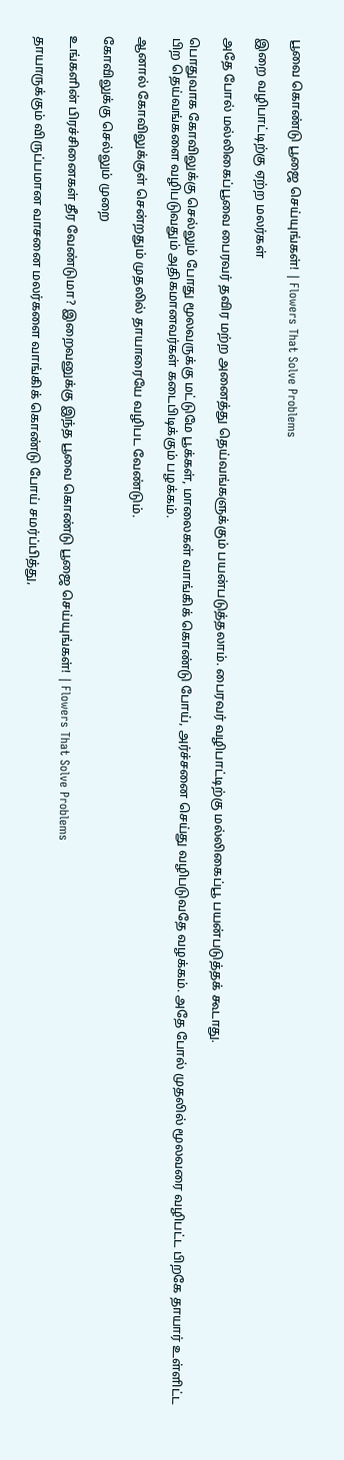பூவை கொண்டு பூஜை செய்யுங்கள்! | Flowers That Solve Problems

இறை வழிபாட்டிற்கு ஏற்ற மலர்கள்

அதே போல் மல்லிகைப்பூவை பைரவர் தவிர மற்ற அனைத்து தெய்வங்களுக்கும் பயன்படுத்தலாம். பைரவர் வழிபாட்டிற்கு மல்லிகைப்பூ பயன்படுத்தக் கூடாது.

பொதுவாக கோவிலுக்கு செல்லும் போது மூலவருக்கு மட்டுமே பூக்கள், மாலைகள் வாங்கிக் கொண்டு போய், அர்ச்சனை செய்து வழிபடுவதே வழக்கம். அதே போல் முதலில் மூலவரை வழிபட்ட பிறகே தாயார் உள்ளிட்ட பிற தெய்வங்களை வழிபடுவதும் அதிகமானவர்கள் கடைபிடிக்கும் பழக்கம்.

ஆனால் கோவிலுக்குள் சென்றதும் முதலில் தாயாரையே வழிபட வேண்டும்.

கோவிலுக்கு செல்லும் முறை

உங்களின் பிரச்சினைகள் தீர வேண்டுமா? இறைவனுக்கு இந்த பூவை கொண்டு பூஜை செய்யுங்கள்! | Flowers That Solve Problems

தாயாருக்கும் விருப்பமான வாசனை மலர்களை வாங்கிக் கொண்டு போய் சமர்ப்பித்து,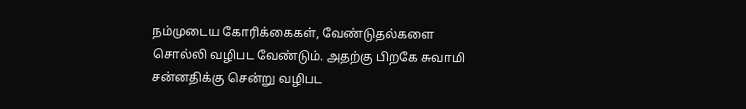நம்முடைய கோரிக்கைகள், வேண்டுதல்களை சொல்லி வழிபட வேண்டும். அதற்கு பிறகே சுவாமி சன்னதிக்கு சென்று வழிபட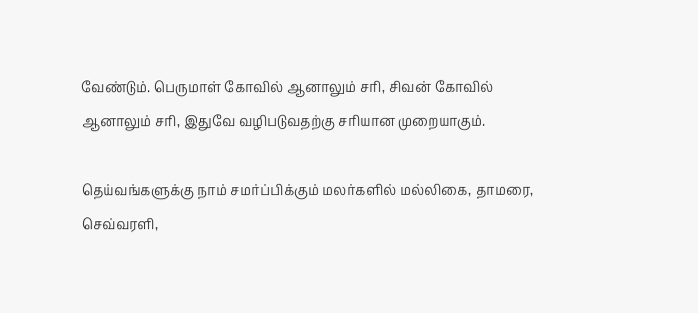வேண்டும். பெருமாள் கோவில் ஆனாலும் சரி, சிவன் கோவில் ஆனாலும் சரி, இதுவே வழிபடுவதற்கு சரியான முறையாகும்.

தெய்வங்களுக்கு நாம் சமர்ப்பிக்கும் மலர்களில் மல்லிகை, தாமரை, செவ்வரளி,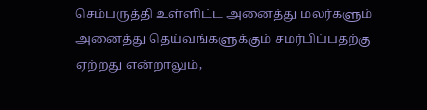செம்பருத்தி உள்ளிட்ட அனைத்து மலர்களும் அனைத்து தெய்வங்களுக்கும் சமர்பிப்பதற்கு ஏற்றது என்றாலும்,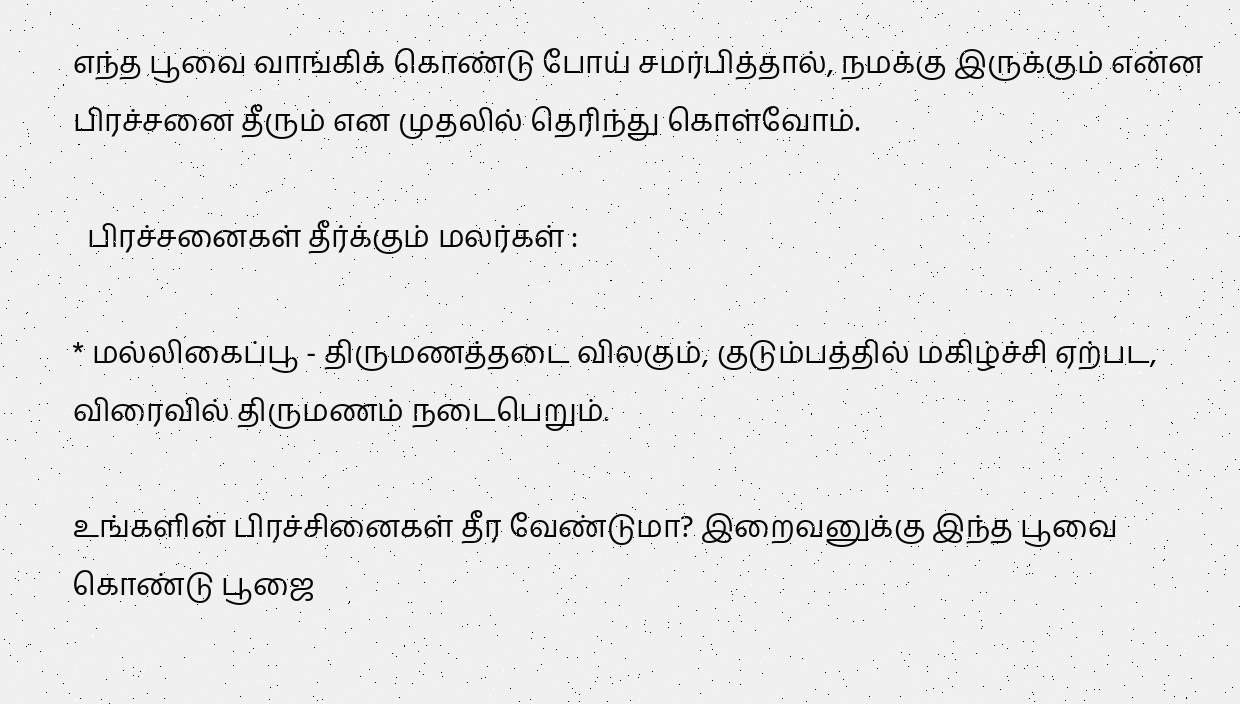எந்த பூவை வாங்கிக் கொண்டு போய் சமர்பித்தால், நமக்கு இருக்கும் என்ன பிரச்சனை தீரும் என முதலில் தெரிந்து கொள்வோம்.

  பிரச்சனைகள் தீர்க்கும் மலர்கள் :

* மல்லிகைப்பூ - திருமணத்தடை விலகும், குடும்பத்தில் மகிழ்ச்சி ஏற்பட, விரைவில் திருமணம் நடைபெறும்.

உங்களின் பிரச்சினைகள் தீர வேண்டுமா? இறைவனுக்கு இந்த பூவை கொண்டு பூஜை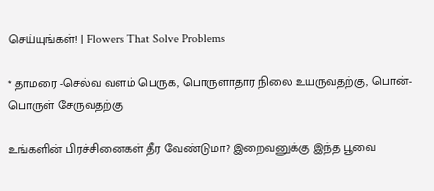செய்யுங்கள்! | Flowers That Solve Problems

* தாமரை -செல்வ வளம் பெருக, பொருளாதார நிலை உயருவதற்கு, பொன்- பொருள் சேருவதற்கு

உங்களின் பிரச்சினைகள் தீர வேண்டுமா? இறைவனுக்கு இந்த பூவை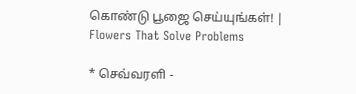கொண்டு பூஜை செய்யுங்கள்! | Flowers That Solve Problems

* செவ்வரளி -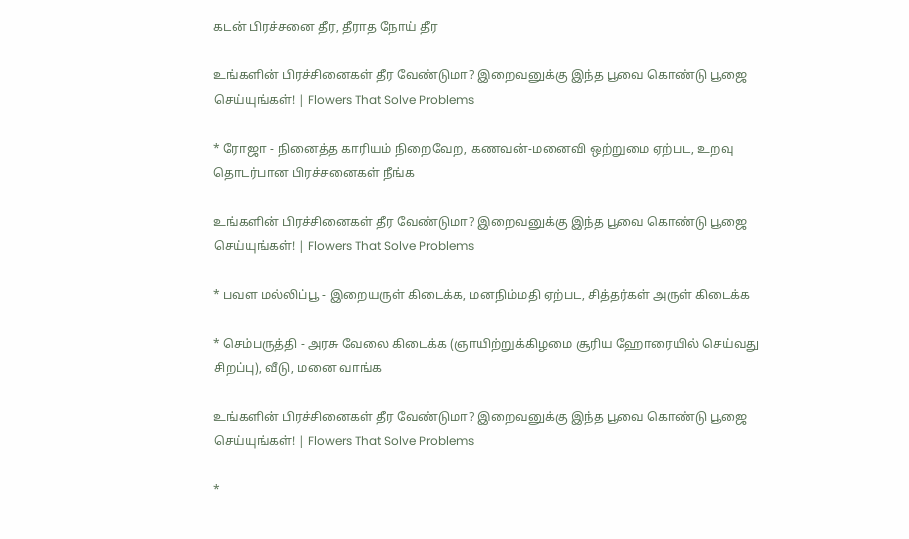கடன் பிரச்சனை தீர, தீராத நோய் தீர

உங்களின் பிரச்சினைகள் தீர வேண்டுமா? இறைவனுக்கு இந்த பூவை கொண்டு பூஜை செய்யுங்கள்! | Flowers That Solve Problems

* ரோஜா - நினைத்த காரியம் நிறைவேற, கணவன்-மனைவி ஒற்றுமை ஏற்பட, உறவு தொடர்பான பிரச்சனைகள் நீங்க

உங்களின் பிரச்சினைகள் தீர வேண்டுமா? இறைவனுக்கு இந்த பூவை கொண்டு பூஜை செய்யுங்கள்! | Flowers That Solve Problems

* பவள மல்லிப்பூ - இறையருள் கிடைக்க, மனநிம்மதி ஏற்பட, சித்தர்கள் அருள் கிடைக்க

* செம்பருத்தி - அரசு வேலை கிடைக்க (ஞாயிற்றுக்கிழமை சூரிய ஹோரையில் செய்வது சிறப்பு), வீடு, மனை வாங்க

உங்களின் பிரச்சினைகள் தீர வேண்டுமா? இறைவனுக்கு இந்த பூவை கொண்டு பூஜை செய்யுங்கள்! | Flowers That Solve Problems

*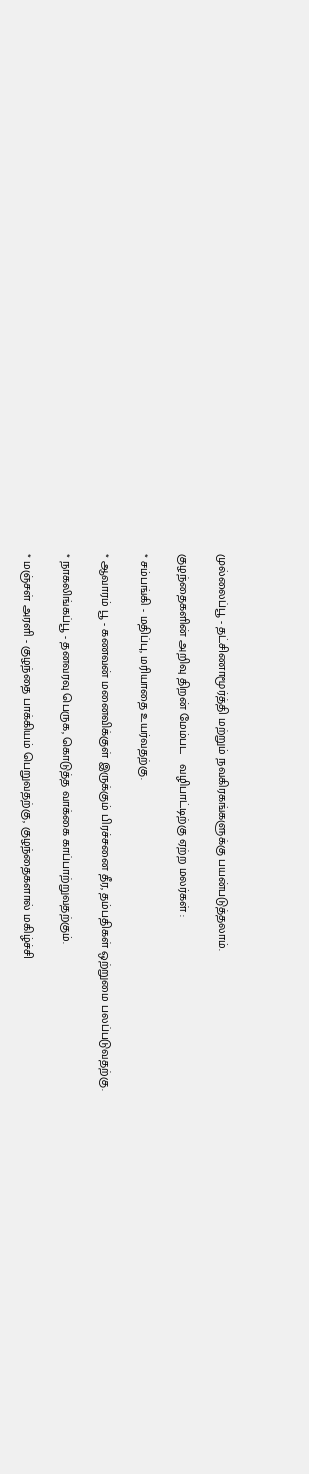முல்லைப்பூ - தட்சிணாமூர்த்தி மற்றும் நவகிரகங்களுக்கு பயன்படுத்தலாம்.

குழந்தைகளின் அறிவு திறன் மேம்பட   வழிபாட்டிற்கு ஏற்ற மலர்கள் :

* சம்பங்கி - மதிப்பு, மரியாதை உயர்வதற்கு.

* ஆவாரம் பூ - கணவன் மனைவிக்குள் இருக்கும் பிரச்சனை தீர, தம்பதிகள் ஒற்றுமை பலப்படுவதற்கு.

* நாகலிங்கப்பூ - தனவரவு பெருக, கொடுத்த வாக்கை காப்பாற்றுவதற்கும்.

* மஞ்சள் அரளி - குழந்தை பாக்கியம் பெறுவதற்கு, குழந்தைகளால் மகிழ்ச்சி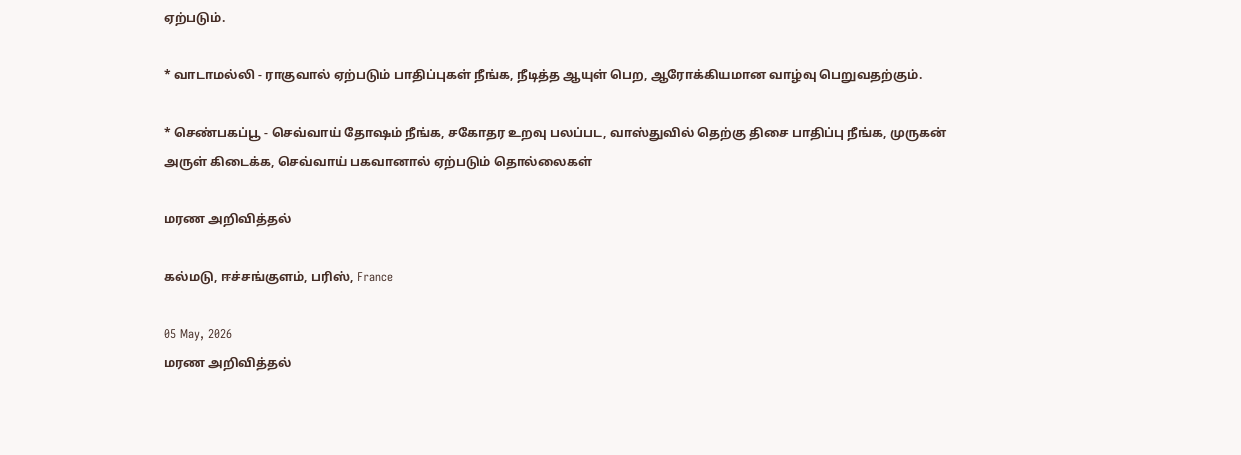ஏற்படும்.

* வாடாமல்லி - ராகுவால் ஏற்படும் பாதிப்புகள் நீங்க, நீடித்த ஆயுள் பெற, ஆரோக்கியமான வாழ்வு பெறுவதற்கும்.

* செண்பகப்பூ - செவ்வாய் தோஷம் நீங்க, சகோதர உறவு பலப்பட, வாஸ்துவில் தெற்கு திசை பாதிப்பு நீங்க, முருகன் அருள் கிடைக்க, செவ்வாய் பகவானால் ஏற்படும் தொல்லைகள்

மரண அறிவித்தல்

கல்மடு, ஈச்சங்குளம், பரிஸ், France

05 May, 2026
மரண அறிவித்தல்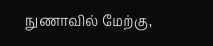நுணாவில் மேற்கு,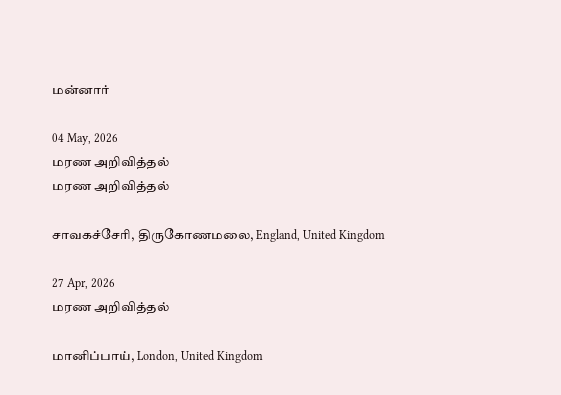மன்னார்

04 May, 2026
மரண அறிவித்தல்
மரண அறிவித்தல்

சாவகச்சேரி, திருகோணமலை, England, United Kingdom

27 Apr, 2026
மரண அறிவித்தல்

மானிப்பாய், London, United Kingdom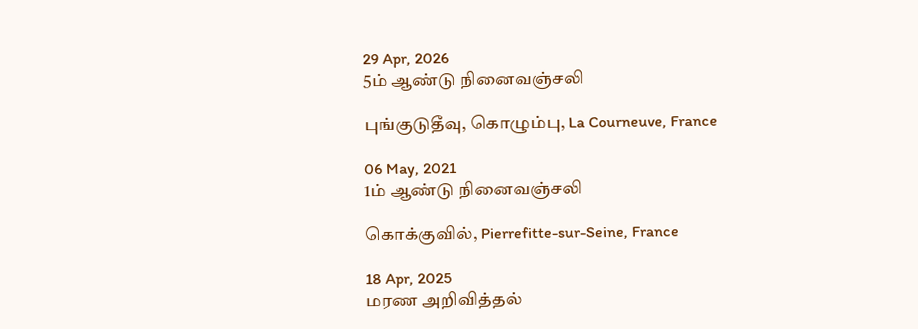29 Apr, 2026
5ம் ஆண்டு நினைவஞ்சலி

புங்குடுதீவு, கொழும்பு, La Courneuve, France

06 May, 2021
1ம் ஆண்டு நினைவஞ்சலி

கொக்குவில், Pierrefitte-sur-Seine, France

18 Apr, 2025
மரண அறிவித்தல்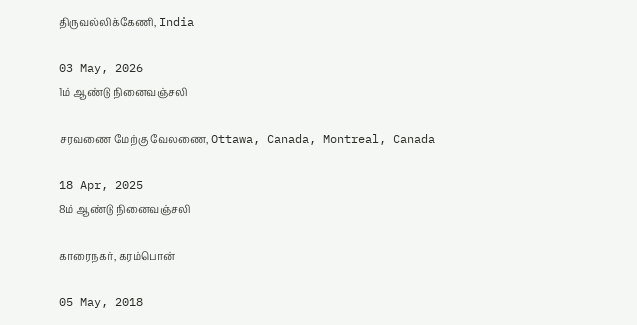திருவல்லிக்கேணி, India

03 May, 2026
1ம் ஆண்டு நினைவஞ்சலி

சரவணை மேற்கு வேலணை, Ottawa, Canada, Montreal, Canada

18 Apr, 2025
8ம் ஆண்டு நினைவஞ்சலி

காரைநகர், கரம்பொன்

05 May, 2018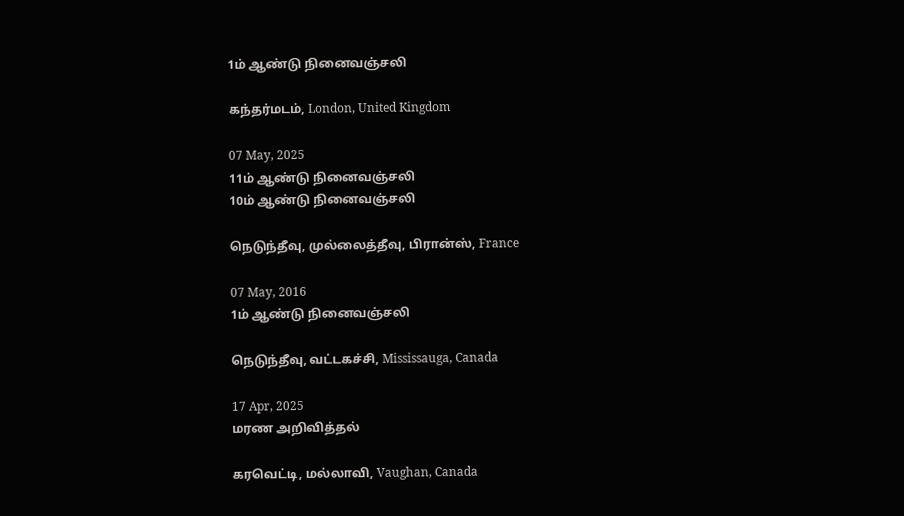1ம் ஆண்டு நினைவஞ்சலி

கந்தர்மடம், London, United Kingdom

07 May, 2025
11ம் ஆண்டு நினைவஞ்சலி
10ம் ஆண்டு நினைவஞ்சலி

நெடுந்தீவு, முல்லைத்தீவு, பிரான்ஸ், France

07 May, 2016
1ம் ஆண்டு நினைவஞ்சலி

நெடுந்தீவு, வட்டகச்சி, Mississauga, Canada

17 Apr, 2025
மரண அறிவித்தல்

கரவெட்டி, மல்லாவி, Vaughan, Canada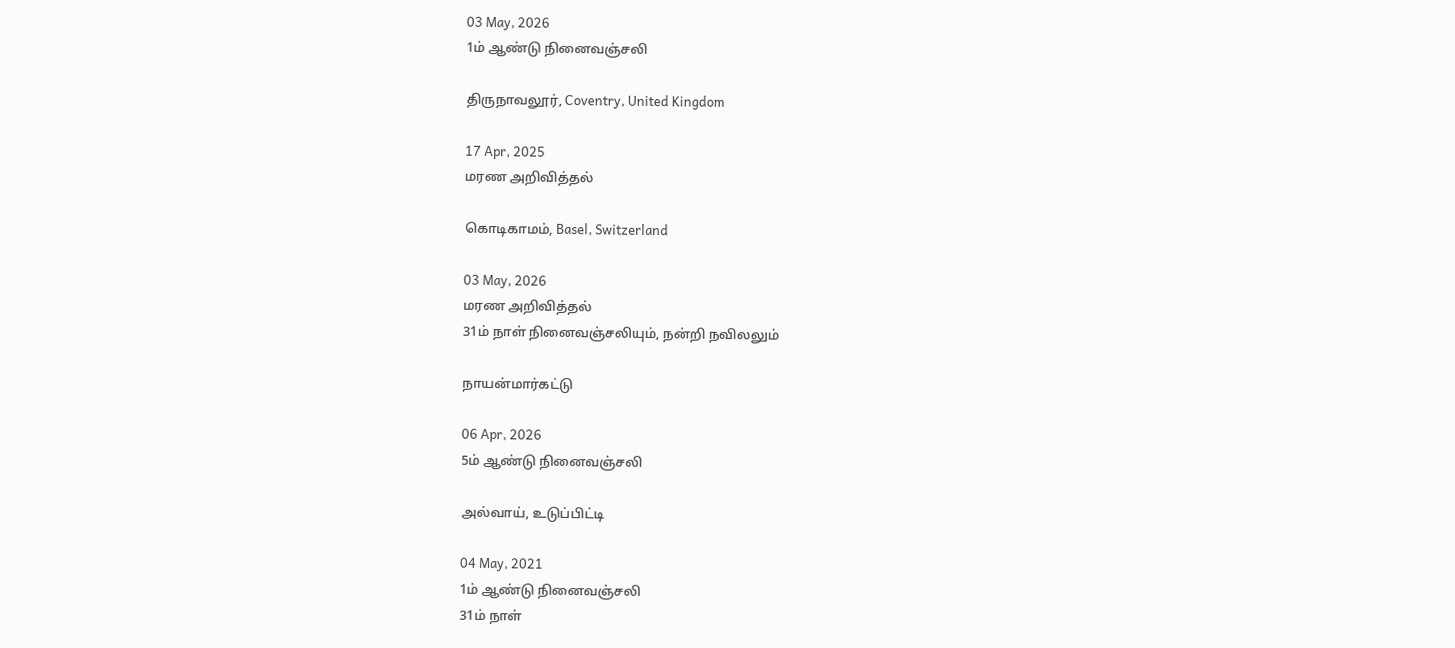03 May, 2026
1ம் ஆண்டு நினைவஞ்சலி

திருநாவலூர், Coventry, United Kingdom

17 Apr, 2025
மரண அறிவித்தல்

கொடிகாமம், Basel, Switzerland

03 May, 2026
மரண அறிவித்தல்
31ம் நாள் நினைவஞ்சலியும், நன்றி நவிலலும்

நாயன்மார்கட்டு

06 Apr, 2026
5ம் ஆண்டு நினைவஞ்சலி

அல்வாய், உடுப்பிட்டி

04 May, 2021
1ம் ஆண்டு நினைவஞ்சலி
31ம் நாள்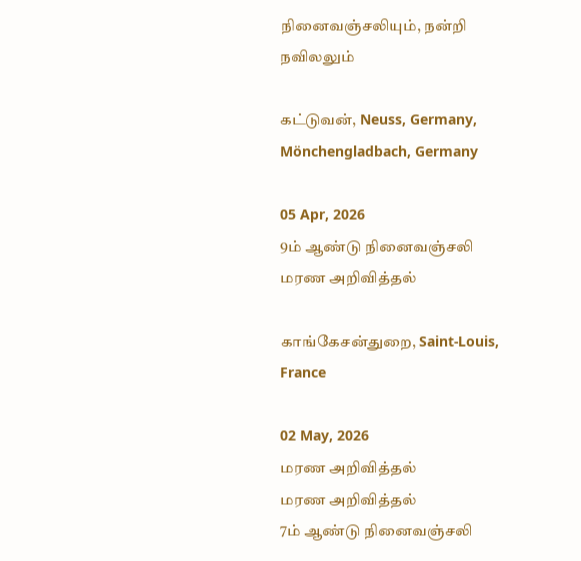நினைவஞ்சலியும், நன்றி நவிலலும்

கட்டுவன், Neuss, Germany, Mönchengladbach, Germany

05 Apr, 2026
9ம் ஆண்டு நினைவஞ்சலி
மரண அறிவித்தல்

காங்கேசன்துறை, Saint-Louis, France

02 May, 2026
மரண அறிவித்தல்
மரண அறிவித்தல்
7ம் ஆண்டு நினைவஞ்சலி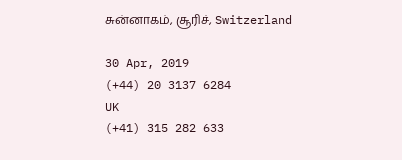சுன்னாகம், சூரிச், Switzerland

30 Apr, 2019
(+44) 20 3137 6284
UK
(+41) 315 282 633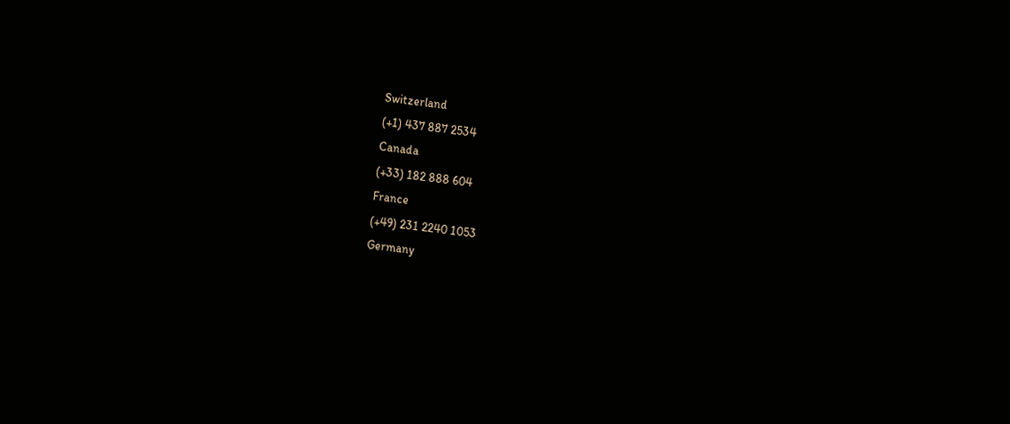Switzerland
(+1) 437 887 2534
Canada
(+33) 182 888 604
France
(+49) 231 2240 1053
Germany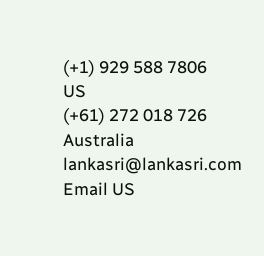(+1) 929 588 7806
US
(+61) 272 018 726
Australia
lankasri@lankasri.com
Email US